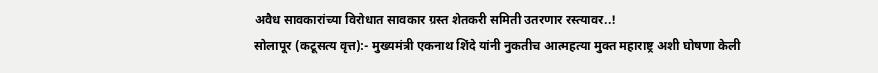अवैध सावकारांच्या विरोधात सावकार ग्रस्त शेतकरी समिती उतरणार रस्त्यावर..!
सोलापूर (कटूसत्य वृत्त):- मुख्यमंत्री एकनाथ शिंदे यांनी नुकतीच आत्महत्या मुक्त महाराष्ट्र अशी घोषणा केली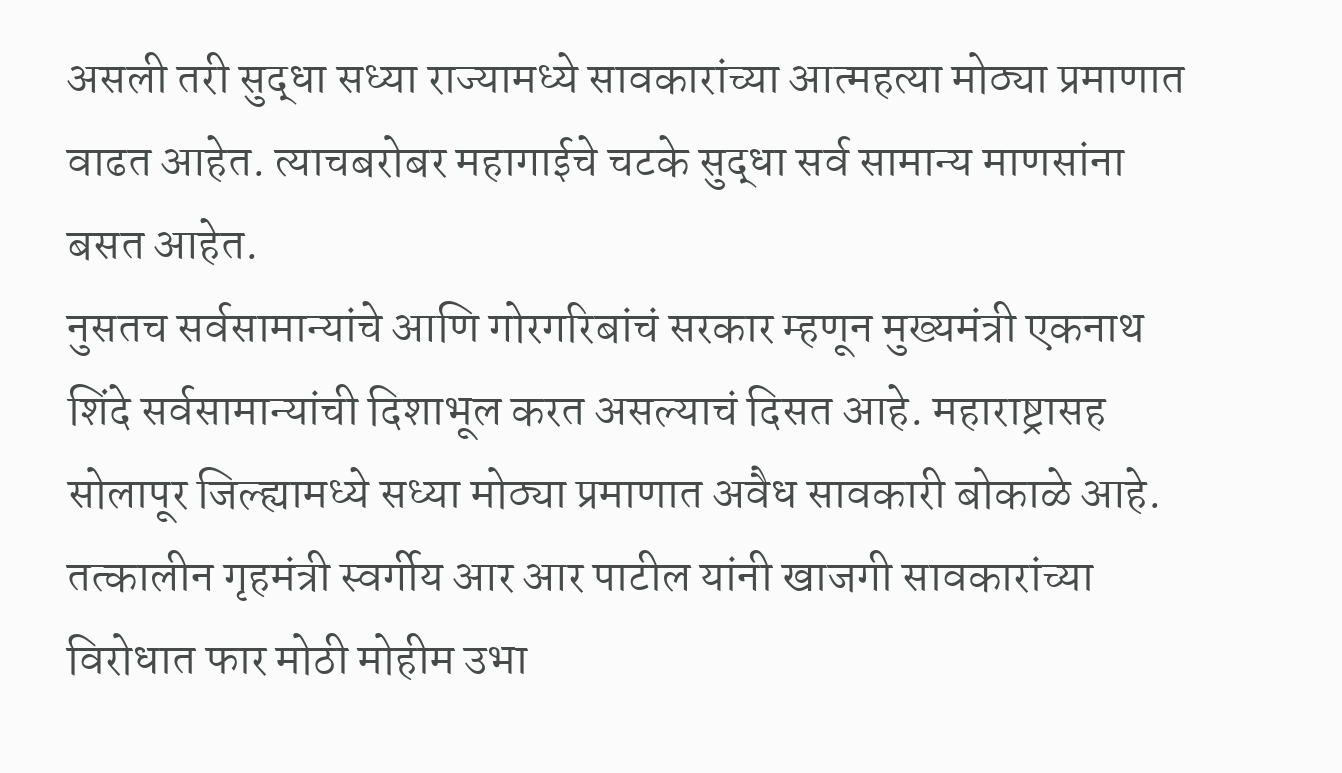असली तरी सुद्धा सध्या राज्यामध्ये सावकारांच्या आत्महत्या मोठ्या प्रमाणात वाढत आहेत. त्याचबरोबर महागाईचे चटके सुद्धा सर्व सामान्य माणसांना बसत आहेत.
नुसतच सर्वसामान्यांचे आणि गोरगरिबांचं सरकार म्हणून मुख्यमंत्री एकनाथ शिंदे सर्वसामान्यांची दिशाभूल करत असल्याचं दिसत आहे. महाराष्ट्रासह सोलापूर जिल्ह्यामध्ये सध्या मोठ्या प्रमाणात अवैध सावकारी बोकाळे आहे. तत्कालीन गृहमंत्री स्वर्गीय आर आर पाटील यांनी खाजगी सावकारांच्या विरोधात फार मोठी मोहीम उभा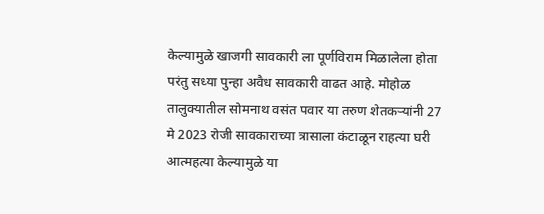केल्यामुळे खाजगी सावकारी ला पूर्णविराम मिळालेला होता परंतु सध्या पुन्हा अवैध सावकारी वाढत आहे. मोहोळ तालुक्यातील सोमनाथ वसंत पवार या तरुण शेतकऱ्यांनी 27 मे 2023 रोजी सावकाराच्या त्रासाला कंटाळून राहत्या घरी आत्महत्या केल्यामुळे या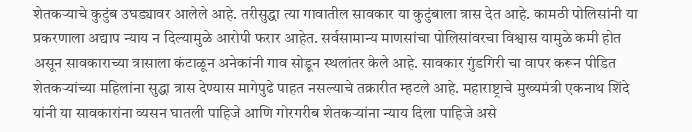शेतकऱ्याचे कुटुंब उघड्यावर आलेले आहे. तरीसुद्धा त्या गावातील सावकार या कुटुंबाला त्रास देत आहे. कामठी पोलिसांनी या प्रकरणाला अद्याप न्याय न दिल्यामुळे आरोपी फरार आहेत. सर्वसामान्य माणसांचा पोलिसांवरचा विश्वास यामुळे कमी होत असून सावकाराच्या त्रासाला कंटाळून अनेकांनी गाव सोडून स्थलांतर केले आहे. सावकार गुंडगिरी चा वापर करून पीडित शेतकऱ्यांच्या महिलांना सुद्धा त्रास देण्यास मागेपुढे पाहत नसल्याचे तक्रारीत म्हटले आहे. महाराष्ट्राचे मुख्यमंत्री एकनाथ शिंदे यांनी या सावकारांना व्यसन घातली पाहिजे आणि गोरगरीब शेतकऱ्यांना न्याय दिला पाहिजे असे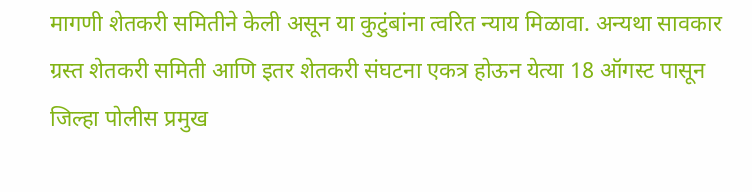मागणी शेतकरी समितीने केली असून या कुटुंबांना त्वरित न्याय मिळावा. अन्यथा सावकार ग्रस्त शेतकरी समिती आणि इतर शेतकरी संघटना एकत्र होऊन येत्या 18 ऑगस्ट पासून जिल्हा पोलीस प्रमुख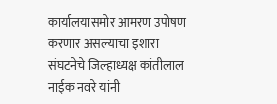कार्यालयासमोर आमरण उपोषण करणार असल्याचा इशारा संघटनेचे जिल्हाध्यक्ष कांतीलाल नाईक नवरे यांनी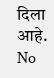दिला आहे.
No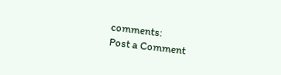comments:
Post a Comment